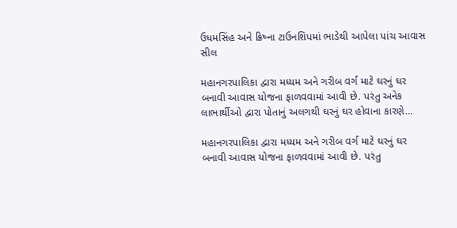ઉધમસિંહ અને ક્રિષ્ના ટાઉનશિપમાં ભાડેથી આપેલા પાંચ આવાસ સીલ

મહાનગરપાલિકા દ્વારા મધ્યમ અને ગરીબ વર્ગ માટે ઘરનું ઘર બનાવી આવાસ યોજના ફાળવવામાં આવી છે. પરંતુ અનેક લાભાર્થીઓ દ્વારા પોતાનું અલગથી ઘરનું ઘર હોવાના કારણે…

મહાનગરપાલિકા દ્વારા મધ્યમ અને ગરીબ વર્ગ માટે ઘરનું ઘર બનાવી આવાસ યોજના ફાળવવામાં આવી છે. પરંતુ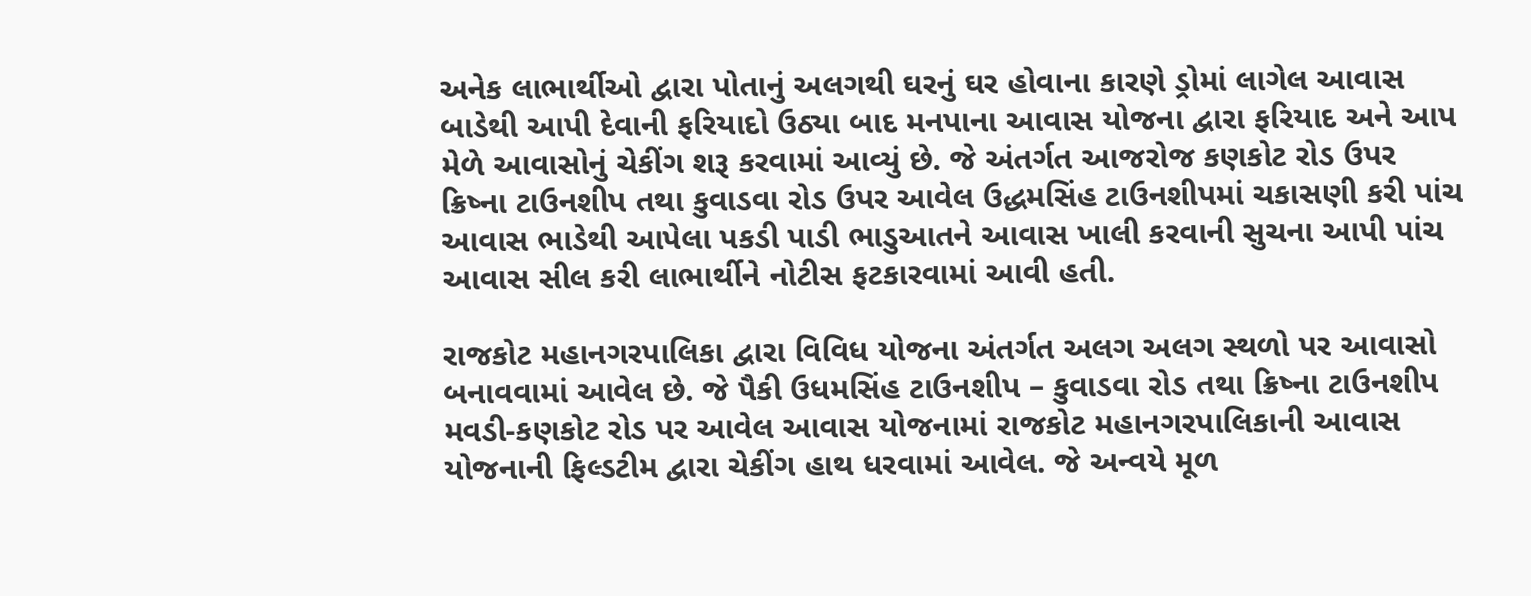અનેક લાભાર્થીઓ દ્વારા પોતાનું અલગથી ઘરનું ઘર હોવાના કારણે ડ્રોમાં લાગેલ આવાસ બાડેથી આપી દેવાની ફરિયાદો ઉઠ્યા બાદ મનપાના આવાસ યોજના દ્વારા ફરિયાદ અને આપ મેળે આવાસોનું ચેકીંગ શરૂ કરવામાં આવ્યું છે. જે અંતર્ગત આજરોજ કણકોટ રોડ ઉપર ક્રિષ્ના ટાઉનશીપ તથા કુવાડવા રોડ ઉપર આવેલ ઉદ્ધમસિંહ ટાઉનશીપમાં ચકાસણી કરી પાંચ આવાસ ભાડેથી આપેલા પકડી પાડી ભાડુઆતને આવાસ ખાલી કરવાની સુચના આપી પાંચ આવાસ સીલ કરી લાભાર્થીને નોટીસ ફટકારવામાં આવી હતી.

રાજકોટ મહાનગરપાલિકા દ્વારા વિવિધ યોજના અંતર્ગત અલગ અલગ સ્થળો પર આવાસો બનાવવામાં આવેલ છે. જે પૈકી ઉધમસિંહ ટાઉનશીપ – કુવાડવા રોડ તથા ક્રિષ્ના ટાઉનશીપ મવડી-કણકોટ રોડ પર આવેલ આવાસ યોજનામાં રાજકોટ મહાનગરપાલિકાની આવાસ યોજનાની ફિલ્ડટીમ દ્વારા ચેકીંગ હાથ ધરવામાં આવેલ. જે અન્વયે મૂળ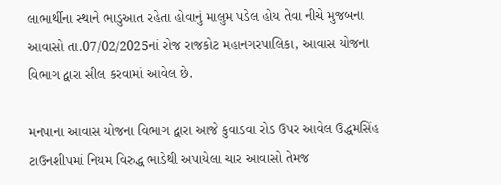લાભાર્થીના સ્થાને ભાડુઆત રહેતા હોવાનું માલુમ પડેલ હોય તેવા નીચે મુજબના આવાસો તા.07/02/2025નાં રોજ રાજકોટ મહાનગરપાલિકા, આવાસ યોજના વિભાગ દ્વારા સીલ કરવામાં આવેલ છે.

મનપાના આવાસ યોજના વિભાગ દ્વારા આજે કુવાડવા રોડ ઉપર આવેલ ઉદ્ધમસિંહ ટાઉનશીપમાં નિયમ વિરુદ્ધ ભાડેથી અપાયેલા ચાર આવાસો તેમજ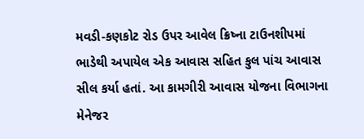મવડી-કણકોટ રોડ ઉપર આવેલ ક્રિષ્ના ટાઉનશીપમાં ભાડેથી અપાયેલ એક આવાસ સહિત કુલ પાંચ આવાસ સીલ કર્યા હતાં. આ કામગીરી આવાસ યોજના વિભાગના મેનેજર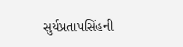સુર્યપ્રતાપસિંહની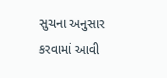સુચના અનુસાર કરવામાં આવી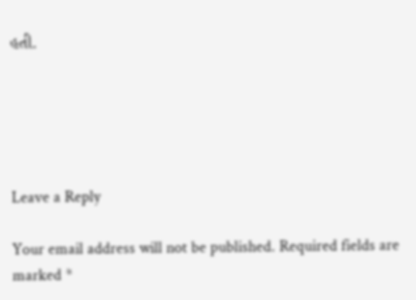હતી.





Leave a Reply

Your email address will not be published. Required fields are marked *